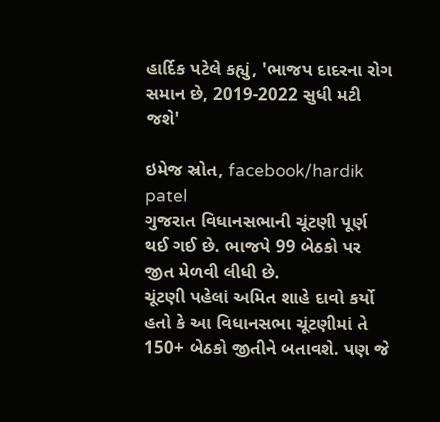હાર્દિક પટેલે કહ્યું, 'ભાજપ દાદરના રોગ સમાન છે, 2019-2022 સુધી મટી જશે'

ઇમેજ સ્રોત, facebook/hardik patel
ગુજરાત વિધાનસભાની ચૂંટણી પૂર્ણ થઈ ગઈ છે. ભાજપે 99 બેઠકો પર જીત મેળવી લીધી છે.
ચૂંટણી પહેલાં અમિત શાહે દાવો કર્યો હતો કે આ વિધાનસભા ચૂંટણીમાં તે 150+ બેઠકો જીતીને બતાવશે. પણ જે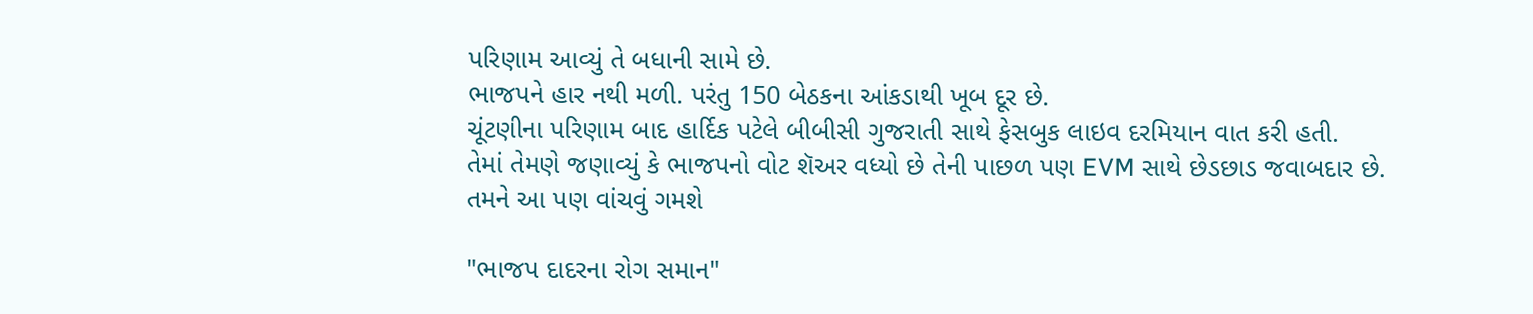પરિણામ આવ્યું તે બધાની સામે છે.
ભાજપને હાર નથી મળી. પરંતુ 150 બેઠકના આંકડાથી ખૂબ દૂર છે.
ચૂંટણીના પરિણામ બાદ હાર્દિક પટેલે બીબીસી ગુજરાતી સાથે ફેસબુક લાઇવ દરમિયાન વાત કરી હતી.
તેમાં તેમણે જણાવ્યું કે ભાજપનો વોટ શૅઅર વધ્યો છે તેની પાછળ પણ EVM સાથે છેડછાડ જવાબદાર છે.
તમને આ પણ વાંચવું ગમશે

"ભાજપ દાદરના રોગ સમાન"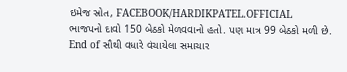ઇમેજ સ્રોત, FACEBOOK/HARDIKPATEL.OFFICIAL
ભાજપનો દાવો 150 બેઠકો મેળવવાનો હતો. પણ માત્ર 99 બેઠકો મળી છે.
End of સૌથી વધારે વંચાયેલા સમાચાર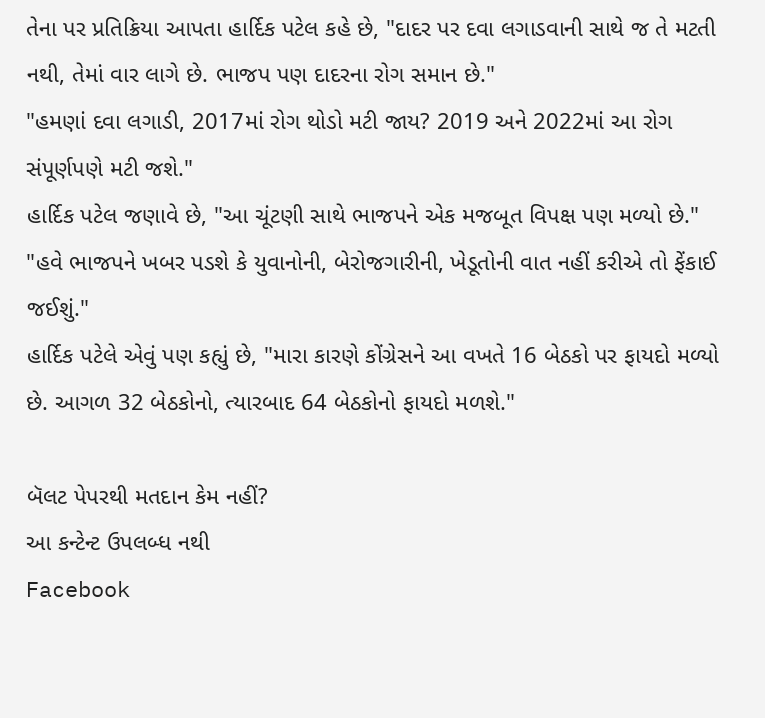તેના પર પ્રતિક્રિયા આપતા હાર્દિક પટેલ કહે છે, "દાદર પર દવા લગાડવાની સાથે જ તે મટતી નથી, તેમાં વાર લાગે છે. ભાજપ પણ દાદરના રોગ સમાન છે."
"હમણાં દવા લગાડી, 2017માં રોગ થોડો મટી જાય? 2019 અને 2022માં આ રોગ સંપૂર્ણપણે મટી જશે."
હાર્દિક પટેલ જણાવે છે, "આ ચૂંટણી સાથે ભાજપને એક મજબૂત વિપક્ષ પણ મળ્યો છે."
"હવે ભાજપને ખબર પડશે કે યુવાનોની, બેરોજગારીની, ખેડૂતોની વાત નહીં કરીએ તો ફેંકાઈ જઈશું."
હાર્દિક પટેલે એવું પણ કહ્યું છે, "મારા કારણે કોંગ્રેસને આ વખતે 16 બેઠકો પર ફાયદો મળ્યો છે. આગળ 32 બેઠકોનો, ત્યારબાદ 64 બેઠકોનો ફાયદો મળશે."

બૅલટ પેપરથી મતદાન કેમ નહીં?
આ કન્ટેન્ટ ઉપલબ્ધ નથી
Facebook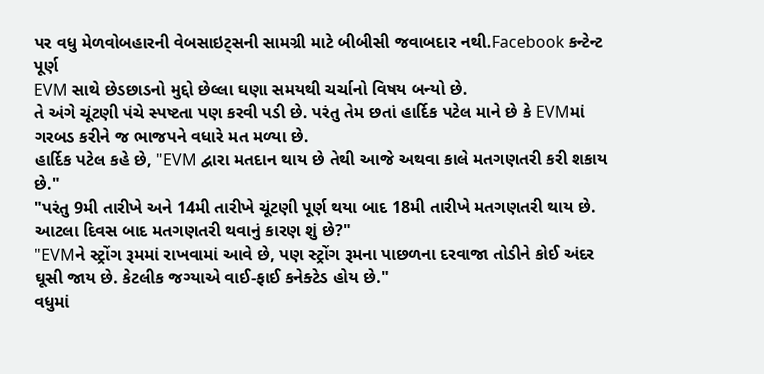પર વધુ મેળવોબહારની વેબસાઇટ્સની સામગ્રી માટે બીબીસી જવાબદાર નથી.Facebook કન્ટેન્ટ પૂર્ણ
EVM સાથે છેડછાડનો મુદ્દો છેલ્લા ઘણા સમયથી ચર્ચાનો વિષય બન્યો છે.
તે અંગે ચૂંટણી પંચે સ્પષ્ટતા પણ કરવી પડી છે. પરંતુ તેમ છતાં હાર્દિક પટેલ માને છે કે EVMમાં ગરબડ કરીને જ ભાજપને વધારે મત મળ્યા છે.
હાર્દિક પટેલ કહે છે, "EVM દ્વારા મતદાન થાય છે તેથી આજે અથવા કાલે મતગણતરી કરી શકાય છે."
"પરંતુ 9મી તારીખે અને 14મી તારીખે ચૂંટણી પૂર્ણ થયા બાદ 18મી તારીખે મતગણતરી થાય છે. આટલા દિવસ બાદ મતગણતરી થવાનું કારણ શું છે?"
"EVMને સ્ટ્રોંગ રૂમમાં રાખવામાં આવે છે, પણ સ્ટ્રોંગ રૂમના પાછળના દરવાજા તોડીને કોઈ અંદર ઘૂસી જાય છે. કેટલીક જગ્યાએ વાઈ-ફાઈ કનેક્ટેડ હોય છે."
વધુમાં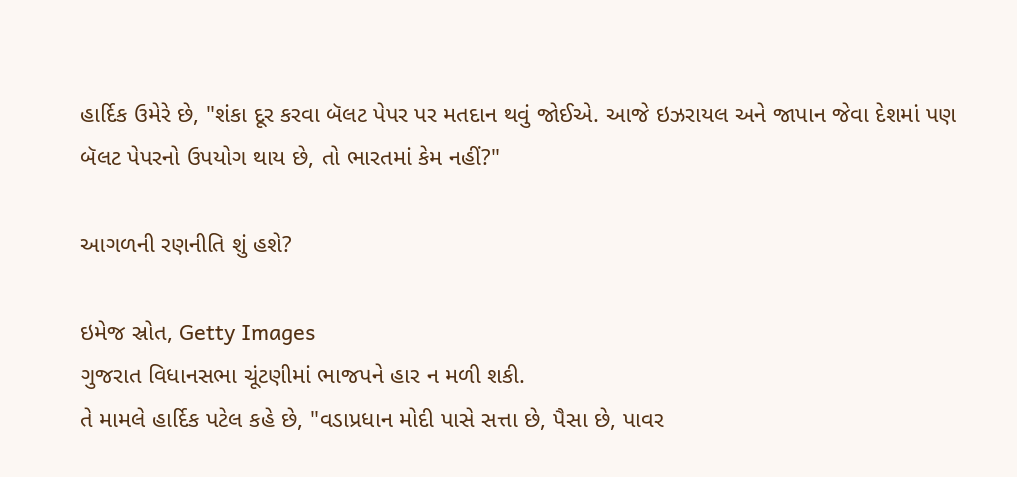હાર્દિક ઉમેરે છે, "શંકા દૂર કરવા બૅલટ પેપર પર મતદાન થવું જોઈએ. આજે ઇઝરાયલ અને જાપાન જેવા દેશમાં પણ બૅલટ પેપરનો ઉપયોગ થાય છે, તો ભારતમાં કેમ નહીં?"

આગળની રણનીતિ શું હશે?

ઇમેજ સ્રોત, Getty Images
ગુજરાત વિધાનસભા ચૂંટણીમાં ભાજપને હાર ન મળી શકી.
તે મામલે હાર્દિક પટેલ કહે છે, "વડાપ્રધાન મોદી પાસે સત્તા છે, પૈસા છે, પાવર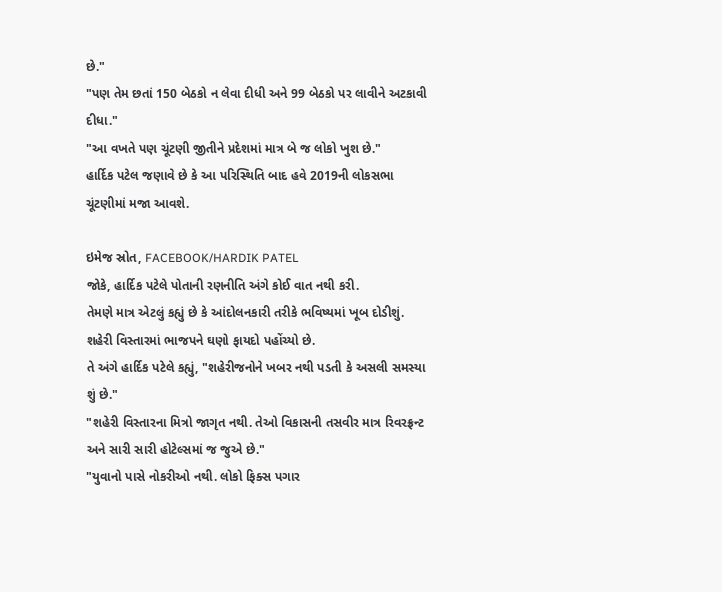છે."
"પણ તેમ છતાં 150 બેઠકો ન લેવા દીધી અને 99 બેઠકો પર લાવીને અટકાવી દીધા."
"આ વખતે પણ ચૂંટણી જીતીને પ્રદેશમાં માત્ર બે જ લોકો ખુશ છે."
હાર્દિક પટેલ જણાવે છે કે આ પરિસ્થિતિ બાદ હવે 2019ની લોકસભા ચૂંટણીમાં મજા આવશે.

ઇમેજ સ્રોત, FACEBOOK/HARDIK PATEL
જોકે, હાર્દિક પટેલે પોતાની રણનીતિ અંગે કોઈ વાત નથી કરી.
તેમણે માત્ર એટલું કહ્યું છે કે આંદોલનકારી તરીકે ભવિષ્યમાં ખૂબ દોડીશું.
શહેરી વિસ્તારમાં ભાજપને ઘણો ફાયદો પહોંચ્યો છે.
તે અંગે હાર્દિક પટેલે કહ્યું, "શહેરીજનોને ખબર નથી પડતી કે અસલી સમસ્યા શું છે."
"શહેરી વિસ્તારના મિત્રો જાગૃત નથી. તેઓ વિકાસની તસવીર માત્ર રિવરફ્રન્ટ અને સારી સારી હોટેલ્સમાં જ જુએ છે."
"યુવાનો પાસે નોકરીઓ નથી. લોકો ફિક્સ પગાર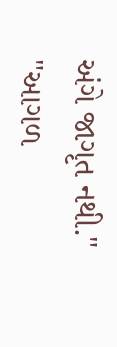અંગે જાગૃત નથી."
"આગળ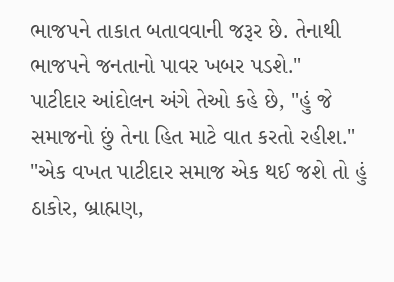ભાજપને તાકાત બતાવવાની જરૂર છે. તેનાથી ભાજપને જનતાનો પાવર ખબર પડશે."
પાટીદાર આંદોલન અંગે તેઓ કહે છે, "હું જે સમાજનો છું તેના હિત માટે વાત કરતો રહીશ."
"એક વખત પાટીદાર સમાજ એક થઈ જશે તો હું ઠાકોર, બ્રાહ્મણ,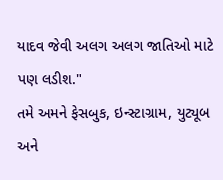યાદવ જેવી અલગ અલગ જાતિઓ માટે પણ લડીશ."
તમે અમને ફેસબુક, ઇન્સ્ટાગ્રામ, યુટ્યૂબ અને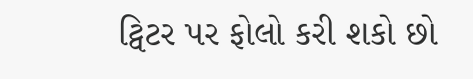ટ્વિટર પર ફોલો કરી શકો છો